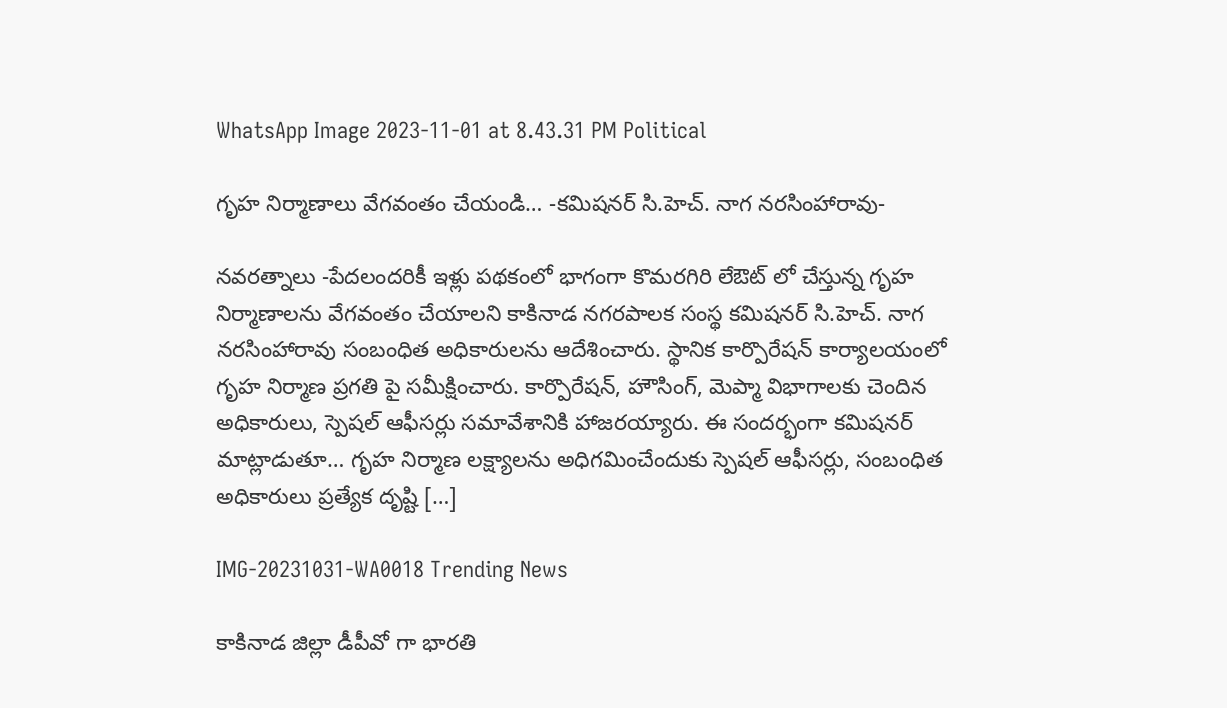WhatsApp Image 2023-11-01 at 8.43.31 PM Political

గృహ నిర్మాణాలు వేగవంతం చేయండి… -కమిషనర్ సి.హెచ్. నాగ నరసింహారావు-

నవరత్నాలు -పేదలందరికీ ఇళ్లు పథకంలో భాగంగా కొమరగిరి లేఔట్ లో చేస్తున్న గృహ నిర్మాణాలను వేగవంతం చేయాలని కాకినాడ నగరపాలక సంస్థ కమిషనర్ సి.హెచ్. నాగ నరసింహారావు సంబంధిత అధికారులను ఆదేశించారు. స్థానిక కార్పొరేషన్ కార్యాలయంలో గృహ నిర్మాణ ప్రగతి పై సమీక్షించారు. కార్పొరేషన్, హౌసింగ్, మెప్మా విభాగాలకు చెందిన అధికారులు, స్పెషల్ ఆఫీసర్లు సమావేశానికి హాజరయ్యారు. ఈ సందర్భంగా కమిషనర్ మాట్లాడుతూ… గృహ నిర్మాణ లక్ష్యాలను అధిగమించేందుకు స్పెషల్ ఆఫీసర్లు, సంబంధిత అధికారులు ప్రత్యేక దృష్టి […]

IMG-20231031-WA0018 Trending News

కాకినాడ జిల్లా డీపీవో గా భారతి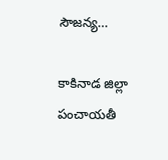సౌజన్య…

కాకినాడ జిల్లా పంచాయతీ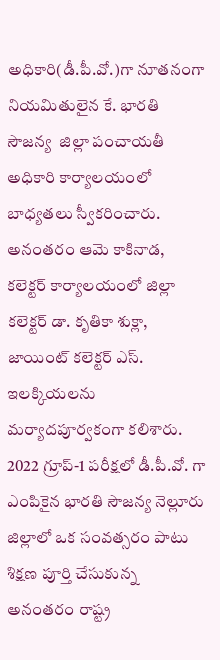అధికారి(డీ.పీ.వో.)గా నూతనంగా నియమితులైన కే. భారతి సౌజన్య  జిల్లా పంచాయతీ అధికారి కార్యాలయంలో బాధ్యతలు స్వీకరించారు. అనంతరం ఆమె కాకినాడ, కలెక్టర్ కార్యాలయంలో జిల్లా కలెక్టర్ డా. కృతికా శుక్లా, జాయింట్ కలెక్టర్ ఎస్. ఇలక్కియలను మర్యాదపూర్వకంగా కలిశారు. 2022 గ్రూప్-1 పరీక్షలో డీ.పీ.వో. గా ఎంపికైన భారతి సౌజన్య నెల్లూరు జిల్లాలో ఒక సంవత్సరం పాటు శిక్షణ పూర్తి చేసుకున్న అనంతరం రాష్ట్ర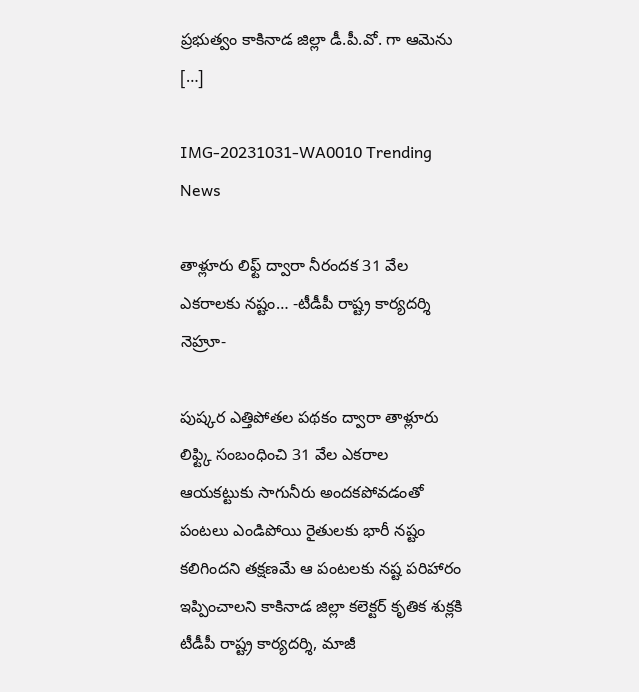ప్రభుత్వం కాకినాడ జిల్లా డీ.పీ.వో. గా ఆమెను […]

IMG-20231031-WA0010 Trending News

తాళ్లూరు లిఫ్ట్ ద్వారా నీరందక 31 వేల ఎకరాలకు నష్టం… -టీడీపీ రాష్ట్ర కార్యదర్శి నెహ్రూ-

పుష్కర ఎత్తిపోతల పథకం ద్వారా తాళ్లూరు లిఫ్ట్కి సంబంధించి 31 వేల ఎకరాల ఆయకట్టుకు సాగునీరు అందకపోవడంతో పంటలు ఎండిపోయి రైతులకు భారీ నష్టం కలిగిందని తక్షణమే ఆ పంటలకు నష్ట పరిహారం ఇప్పించాలని కాకినాడ జిల్లా కలెక్టర్ కృతిక శుక్లకి టీడీపీ రాష్ట్ర కార్యదర్శి, మాజీ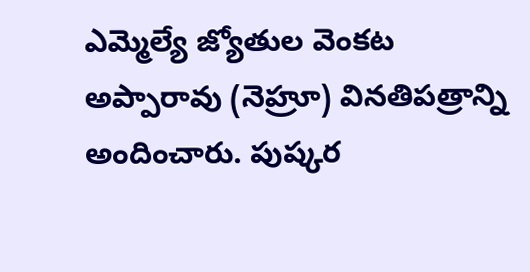ఎమ్మెల్యే జ్యోతుల వెంకట అప్పారావు (నెహ్రూ) వినతిపత్రాన్ని అందించారు. పుష్కర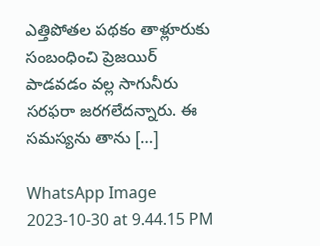ఎత్తిపోతల పథకం తాళ్లూరుకు సంబంధించి ప్రెజయిర్ పాడవడం వల్ల సాగునీరు సరఫరా జరగలేదన్నారు. ఈ సమస్యను తాను […]

WhatsApp Image 2023-10-30 at 9.44.15 PM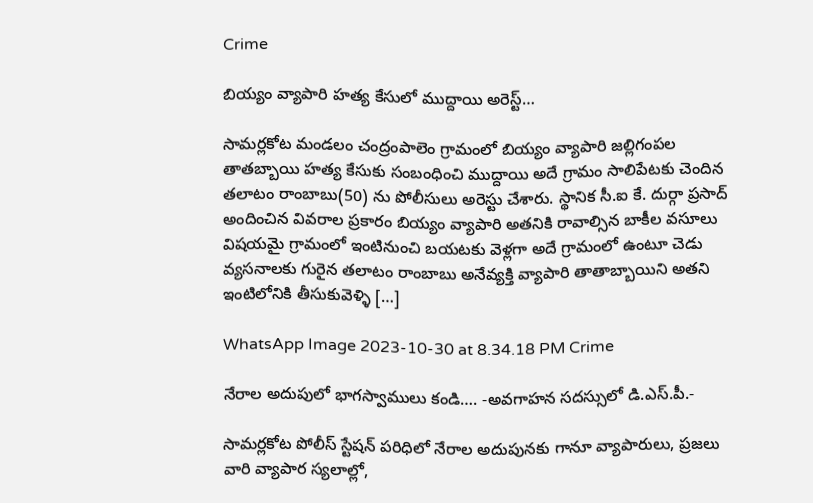Crime

బియ్యం వ్యాపారి హత్య కేసులో ముద్దాయి అరెస్ట్…

సామర్లకోట మండలం చంద్రంపాలెం గ్రామంలో బియ్యం వ్యాపారి జల్లిగంపల తాతబ్బాయి హత్య కేసుకు సంబంధించి ముద్దాయి అదే గ్రామం సాలిపేటకు చెందిన తలాటం రాంబాబు(50) ను పోలీసులు అరెస్టు చేశారు. స్థానిక సీ.ఐ కే. దుర్గా ప్రసాద్ అందించిన వివరాల ప్రకారం బియ్యం వ్యాపారి అతనికి రావాల్సిన బాకీల వసూలు విషయమై గ్రామంలో ఇంటినుంచి బయటకు వెళ్లగా అదే గ్రామంలో ఉంటూ చెడు వ్యసనాలకు గురైన తలాటం రాంబాబు అనేవ్యక్తి వ్యాపారి తాతాబ్బాయిని అతని ఇంటిలోనికి తీసుకువెళ్ళి […]

WhatsApp Image 2023-10-30 at 8.34.18 PM Crime

నేరాల అదుపులో భాగస్వాములు కండి…. -అవగాహన సదస్సులో డి.ఎస్.పీ.-

సామర్లకోట పోలీస్ స్టేషన్ పరిధిలో నేరాల అదుపునకు గానూ వ్యాపారులు, ప్రజలు వారి వ్యాపార స్యలాల్లో,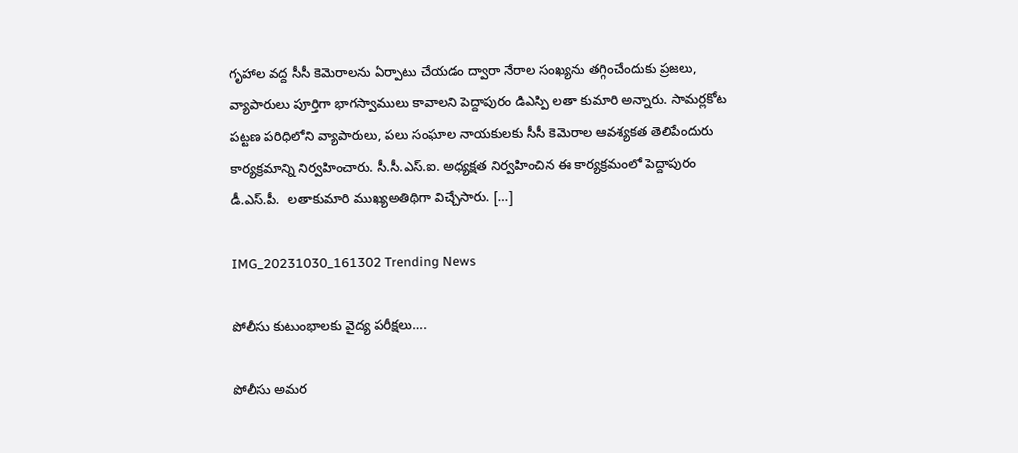గృహాల వద్ద సీసీ కెమెరాలను ఏర్పాటు చేయడం ద్వారా నేరాల సంఖ్యను తగ్గించేందుకు ప్రజలు, వ్యాపారులు పూర్తిగా భాగస్వాములు కావాలని పెద్దాపురం డిఎస్పి లతా కుమారి అన్నారు. సామర్లకోట పట్టణ పరిధిలోని వ్యాపారులు, పలు సంఘాల నాయకులకు సీసీ కెమెరాల ఆవశ్యకత తెలిపేందురు కార్యక్రమాన్ని నిర్వహించారు. సీ.సీ.ఎస్.ఐ. అధ్యక్షత నిర్వహించిన ఈ కార్యక్రమంలో పెద్దాపురం డీ.ఎస్.పీ.  లతాకుమారి ముఖ్యఅతిథిగా విచ్చేసారు. […]

IMG_20231030_161302 Trending News

పోలీసు కుటుంభాలకు వైద్య పరీక్షలు….

పోలీసు అమర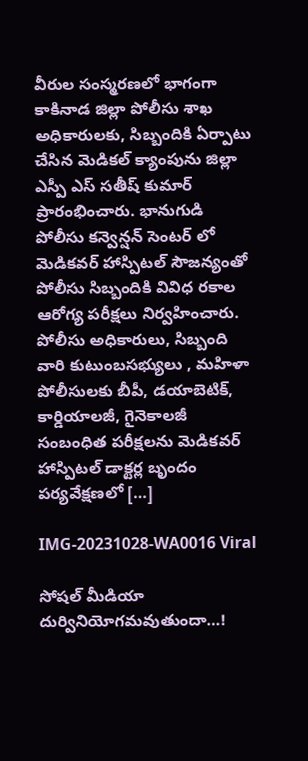వీరుల సంస్మరణలో భాగంగా కాకినాడ జిల్లా పోలీసు శాఖ అధికారులకు, సిబ్బందికి ఏర్పాటు చేసిన మెడికల్ క్యాంపును జిల్లా ఎస్పీ ఎస్ సతీష్ కుమార్ ప్రారంభించారు. భానుగుడి పోలీసు కన్వెన్షన్ సెంటర్ లో మెడికవర్ హాస్పిటల్ సౌజన్యంతో పోలీసు సిబ్బందికి వివిధ రకాల ఆరోగ్య పరీక్షలు నిర్వహించారు. పోలీసు అధికారులు, సిబ్బంది వారి కుటుంబసభ్యులు , మహిళా పోలీసులకు బీపీ, డయాబెటిక్, కార్డియాలజీ, గైనెకాలజీ సంబంధిత పరీక్షలను మెడికవర్ హాస్పిటల్ డాక్టర్ల బృందం పర్యవేక్షణలో […]

IMG-20231028-WA0016 Viral

సోషల్ మీడియా దుర్వినియోగమవుతుందా…!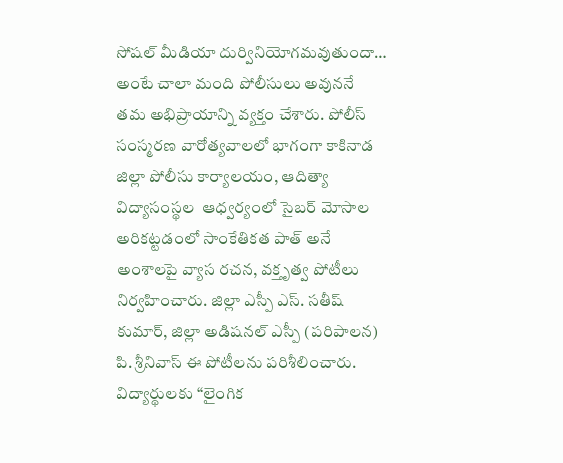సోషల్ మీడియా దుర్వినియోగమవుతుందా… అంటే చాలా మంది పోలీసులు అవుననే తమ అభిప్రాయాన్ని వ్యక్తం చేశారు. పోలీస్‌ సంస్మరణ వారోత్యవాలలో భాగంగా కాకినాడ జిల్లా పోలీసు కార్యాలయం, ఆదిత్యా విద్యాసంస్థల  ఆధ్వర్యంలో సైబర్ మోసాల అరికట్టడంలో సాంకేతికత పాత్ అనే అంశాలపై వ్యాస రచన, వక్తృత్వ పోటీలు  నిర్వహించారు. జిల్లా ఎస్పీ ఎస్. సతీష్ కుమార్, జిల్లా అడిషనల్ ఎస్పీ (పరిపాలన) పి. శ్రీనివాస్ ఈ పోటీలను పరిశీలించారు. విద్యార్థులకు “లైంగిక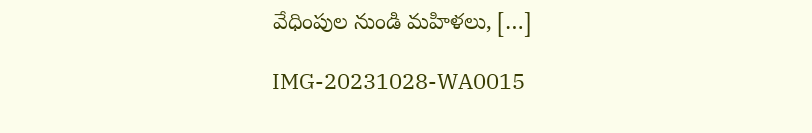వేధింపుల నుండి మహిళలు, […]

IMG-20231028-WA0015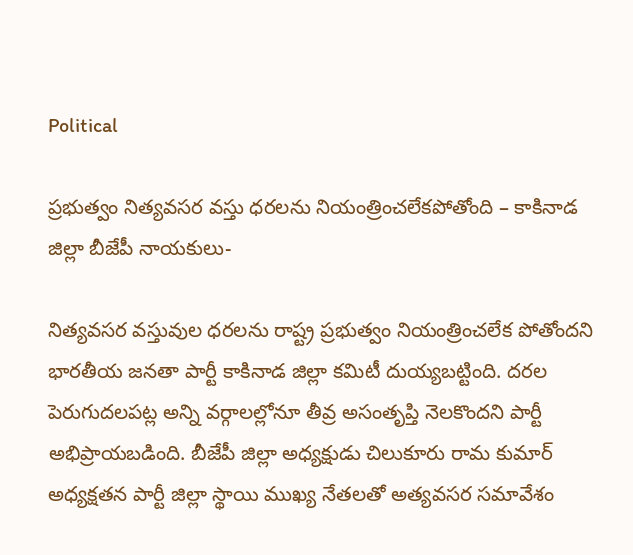Political

ప్రభుత్వం నిత్యవసర వస్తు ధరలను నియంత్రించలేకపోతోంది – కాకినాడ జిల్లా బీజేపీ నాయకులు-

నిత్యవసర వస్తువుల ధరలను రాష్ట్ర ప్రభుత్వం నియంత్రించలేక పోతోందని భారతీయ జనతా పార్టీ కాకినాడ జిల్లా కమిటీ దుయ్యబట్టింది. దరల పెరుగుదలపట్ల అన్ని వర్గాలల్లోనూ తీవ్ర అసంతృప్తి నెలకొందని పార్టీ అభిప్రాయబడింది. బీజేపీ జిల్లా అధ్యక్షుడు చిలుకూరు రామ కుమార్ అధ్యక్షతన పార్టీ జిల్లా స్థాయి ముఖ్య నేతలతో అత్యవసర సమావేశం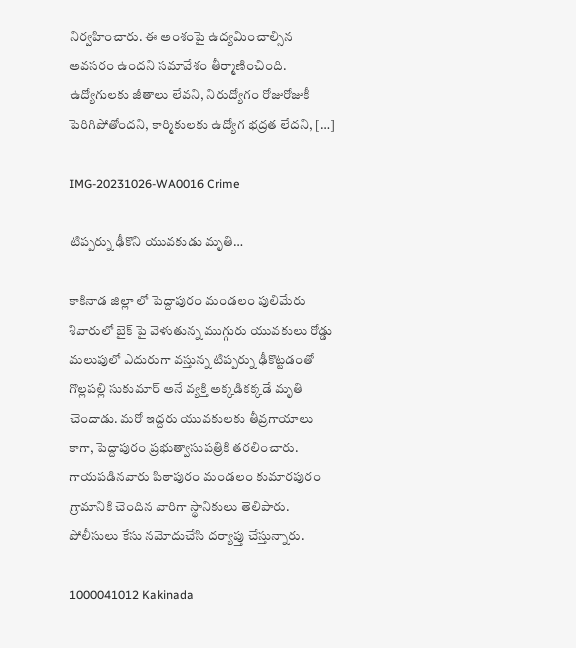నిర్వహించారు. ఈ అంశంపై ఉద్యమించాల్సిన అవసరం ఉందని సమావేశం తీర్మాణించింది. ఉద్యోగులకు జీతాలు లేవని, నిరుద్యోగం రోజురోజుకీ పెరిగిపోతోందని, కార్మికులకు ఉద్యోగ భద్రత లేదని, […]

IMG-20231026-WA0016 Crime

టిప్పర్ను ఢీకొని యువకుడు మృతి…

కాకినాడ జిల్లా లో పెద్దాపురం మండలం పులిమేరు శివారులో బైక్ పై వెళుతున్న ముగ్గురు యువకులు రోడ్డు మలుపులో ఎదురుగా వస్తున్న టిప్పర్ను ఢీకొట్టడంతో గొల్లపల్లి సుకుమార్ అనే వ్యక్తి అక్కడికక్కడే మృతి చెందాడు. మరో ఇద్దరు యువకులకు తీవ్రగాయాలు కాగా, పెద్దాపురం ప్రభుత్వాసుపత్రికి తరలించారు. గాయపడినవారు పిఠాపురం మండలం కుమారపురం గ్రామానికి చెందిన వారిగా స్థానికులు తెలిపారు. పోలీసులు కేసు నమోదుచేసి దర్యాప్తు చేస్తున్నారు.

1000041012 Kakinada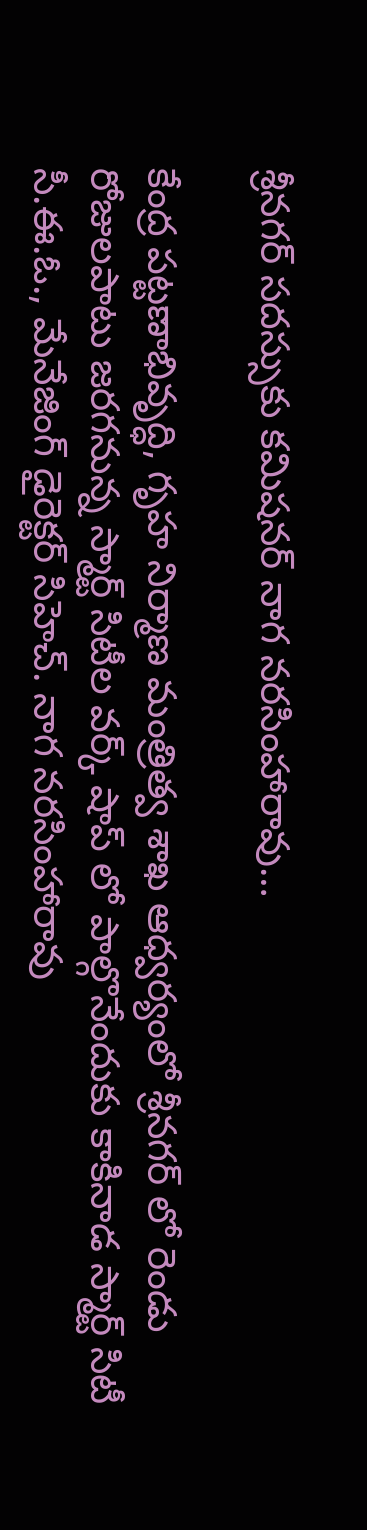శ్రీనగర్ సదస్సుకు కమిషనర్ నాగ నరసింహారావు…

కేంద్ర పట్టణాభివృద్ధి, గృహ నిర్మాణ మంత్రిత్వ శాఖ ఆధ్వర్యంలో శ్రీనగర్ లో రెండు రోజులపాటు జరగనున్న స్మార్ట్ సిటీల వర్క్ షాప్ లో పాల్గొనేందుకు కాకినాడ స్మార్ట్ సిటీ సీ.ఈ.ఓ., మేనేజింగ్ డైరెక్టర్ సిహెచ్. నాగ నరసింహారావు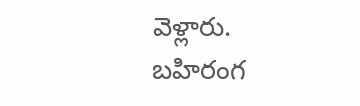వెళ్లారు. బహిరంగ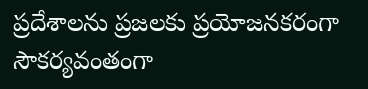ప్రదేశాలను ప్రజలకు ప్రయోజనకరంగా సౌకర్యవంతంగా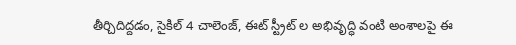తీర్చిదిద్దడం, సైకిల్ 4 చాలెంజ్, ఈట్ స్ట్రీట్ ల అభివృద్ధి వంటి అంశాలపై ఈ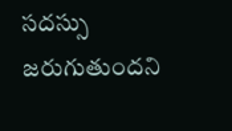సదస్సు జరుగుతుందని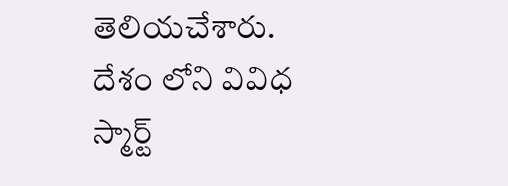తెలియచేశారు. దేశం లోని వివిధ స్మార్ట్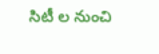సిటీ ల నుంచి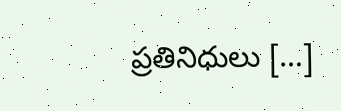ప్రతినిధులు […]